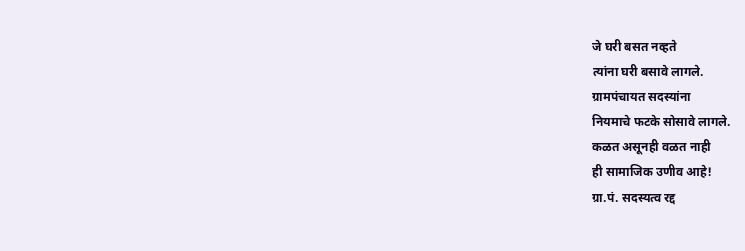जे घरी बसत नव्हते
त्यांना घरी बसावे लागले.
ग्रामपंचायत सदस्यांना
नियमाचे फटके सोसावे लागले.
कळत असूनही वळत नाही
ही सामाजिक उणीव आहे!
ग्रा.पं. सदस्यत्व रद्द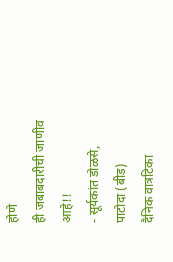होणे
ही जबाबदारीची जाणीव आहे!!
- सूर्यकांत डोळसे, पाटोदा (बीड)
दैनिक वात्रटिका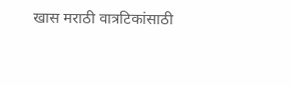खास मराठी वात्रटिकांसाठी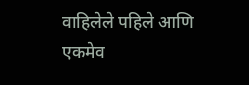वाहिलेले पहिले आणि एकमेव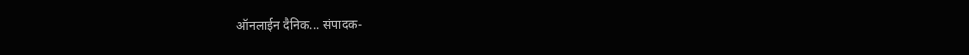ऑनलाईन दैनिक... संपादक-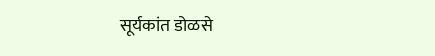सूर्यकांत डोळसे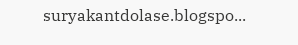suryakantdolase.blogspo...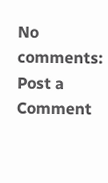No comments:
Post a Comment